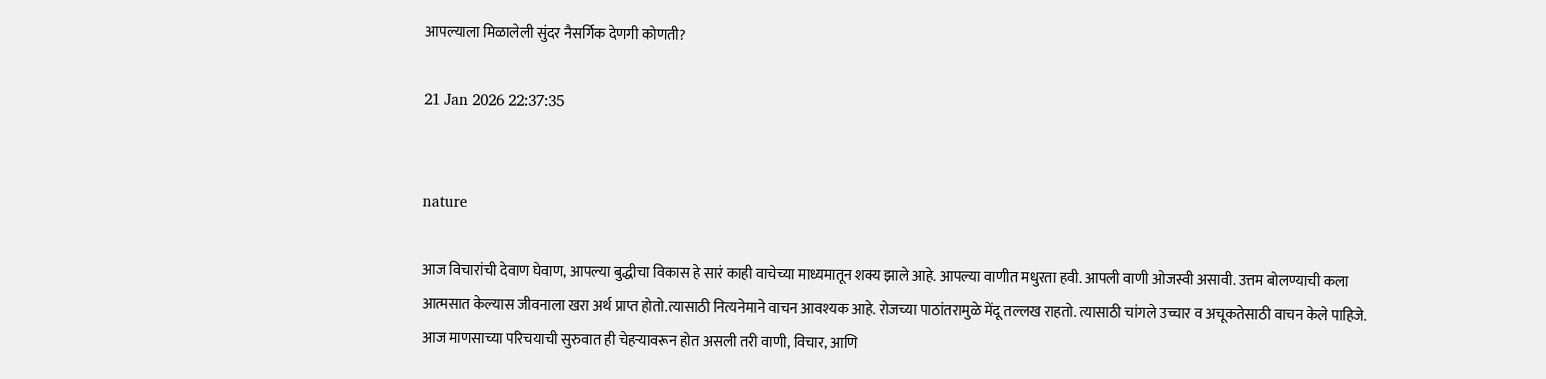आपल्याला मिळालेली सुंदर नैसर्गिक देणगी कोणती?

21 Jan 2026 22:37:35


nature

आज विचारांची देवाण घेवाण, आपल्या बुद्धीचा विकास हे सारं काही वाचेच्या माध्यमातून शक्य झाले आहे. आपल्या वाणीत मधुरता हवी. आपली वाणी ओजस्वी असावी. उत्तम बोलण्याची कला आत्मसात केल्यास जीवनाला खरा अर्थ प्राप्त होतो.त्यासाठी नित्यनेमाने वाचन आवश्यक आहे. रोजच्या पाठांतरामुळे मेंदू तल्लख राहतो. त्यासाठी चांगले उच्चार व अचूकतेसाठी वाचन केले पाहिजे. आज माणसाच्या परिचयाची सुरुवात ही चेहऱ्यावरून होत असली तरी वाणी, विचार, आणि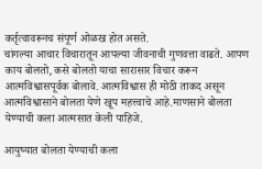कर्तृत्वावरूनच संपूर्ण ओळख होत असते.
चांगल्या आचार विचारातून आपल्या जीवनाची गुणवत्ता वाढते. आपण काय बोलतो, कसे बोलतो याचा सारासार विचार करून आत्मविश्वासपूर्वक बोलावे. आत्मविश्वास ही मोठी ताकद असून आत्मविश्वासाने बोलता येणे खूप महत्त्वाचे आहे.माणसाने बोलता येण्याची कला आत्मसात केली पाहिजे.

आयुष्यात बोलता येण्याची कला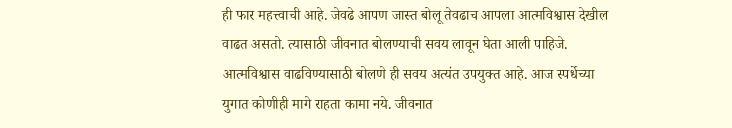ही फार महत्त्वाची आहे. जेवढे आपण जास्त बोलू तेवढाच आपला आत्मविश्वास देखील वाढत असतो. त्यासाठी जीवनात बोलण्याची सवय लावून घेता आली पाहिजे. आत्मविश्वास वाढविण्यासाठी बोलणे ही सवय अत्यंत उपयुक्त आहे. आज स्पर्धेच्या युगात कोणीही मागे राहता कामा नये. जीवनात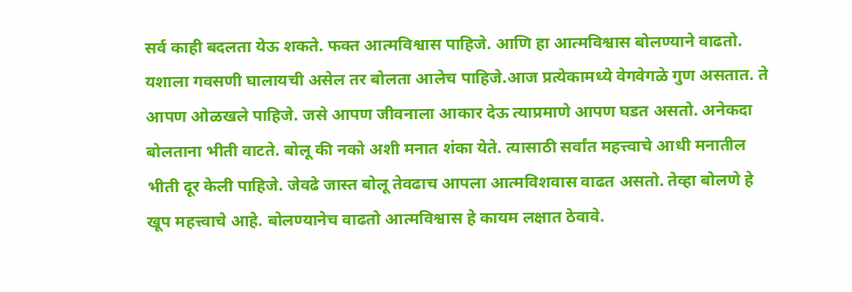सर्व काही बदलता येऊ शकते. फक्त आत्मविश्वास पाहिजे. आणि हा आत्मविश्वास बोलण्याने वाढतो. यशाला गवसणी घालायची असेल तर बोलता आलेच पाहिजे.आज प्रत्येकामध्ये वेगवेगळे गुण असतात. ते आपण ओळखले पाहिजे. जसे आपण जीवनाला आकार देऊ त्याप्रमाणे आपण घडत असतो. अनेकदा बोलताना भीती वाटते. बोलू की नको अशी मनात शंका येते. त्यासाठी सर्वांत महत्त्वाचे आधी मनातील भीती दूर केली पाहिजे. जेवढे जास्त बोलू तेवढाच आपला आत्मविशवास वाढत असतो. तेव्हा बोलणे हे खूप महत्त्वाचे आहे. बोलण्यानेच वाढतो आत्मविश्वास हे कायम लक्षात ठेवावे.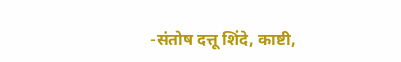-संतोष दत्तू शिंदे, काष्टी,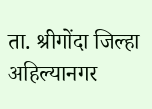ता. श्रीगोंदा जिल्हा अहिल्यानगर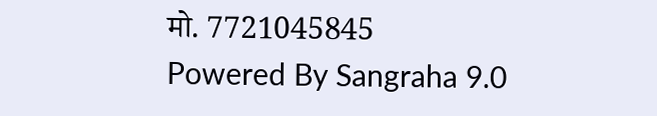मो. 7721045845
Powered By Sangraha 9.0